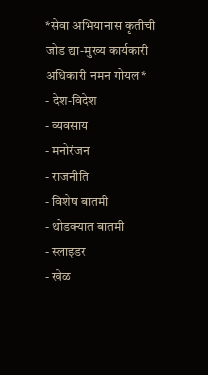*सेवा अभियानास कृतीची जोड द्या-मुख्य कार्यकारी अधिकारी नमन गोयल*
- देश-विदेश
- व्यवसाय
- मनोरंजन
- राजनीति
- विशेष बातमी
- थोडक्यात बातमी
- स्लाइडर
- खेळ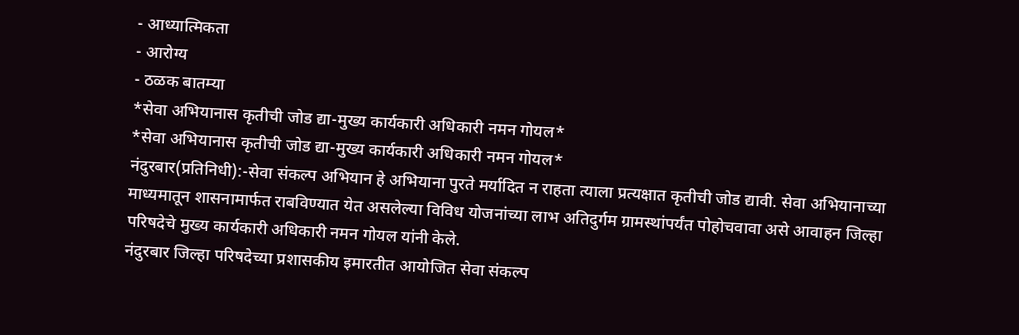- आध्यात्मिकता
- आरोग्य
- ठळक बातम्या
*सेवा अभियानास कृतीची जोड द्या-मुख्य कार्यकारी अधिकारी नमन गोयल*
*सेवा अभियानास कृतीची जोड द्या-मुख्य कार्यकारी अधिकारी नमन गोयल*
नंदुरबार(प्रतिनिधी):-सेवा संकल्प अभियान हे अभियाना पुरते मर्यादित न राहता त्याला प्रत्यक्षात कृतीची जोड द्यावी. सेवा अभियानाच्या माध्यमातून शासनामार्फत राबविण्यात येत असलेल्या विविध योजनांच्या लाभ अतिदुर्गम ग्रामस्थांपर्यंत पोहोचवावा असे आवाहन जिल्हा परिषदेचे मुख्य कार्यकारी अधिकारी नमन गोयल यांनी केले.
नंदुरबार जिल्हा परिषदेच्या प्रशासकीय इमारतीत आयोजित सेवा संकल्प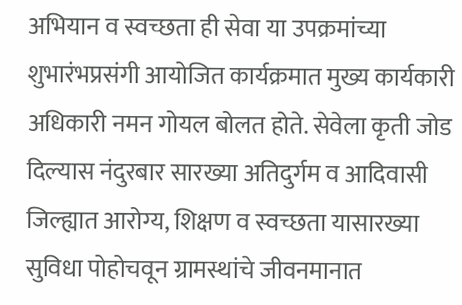अभियान व स्वच्छता ही सेवा या उपक्रमांच्या शुभारंभप्रसंगी आयोजित कार्यक्रमात मुख्य कार्यकारी अधिकारी नमन गोयल बोलत होते. सेवेला कृती जोड दिल्यास नंदुरबार सारख्या अतिदुर्गम व आदिवासी जिल्ह्यात आरोग्य, शिक्षण व स्वच्छता यासारख्या सुविधा पोहोचवून ग्रामस्थांचे जीवनमानात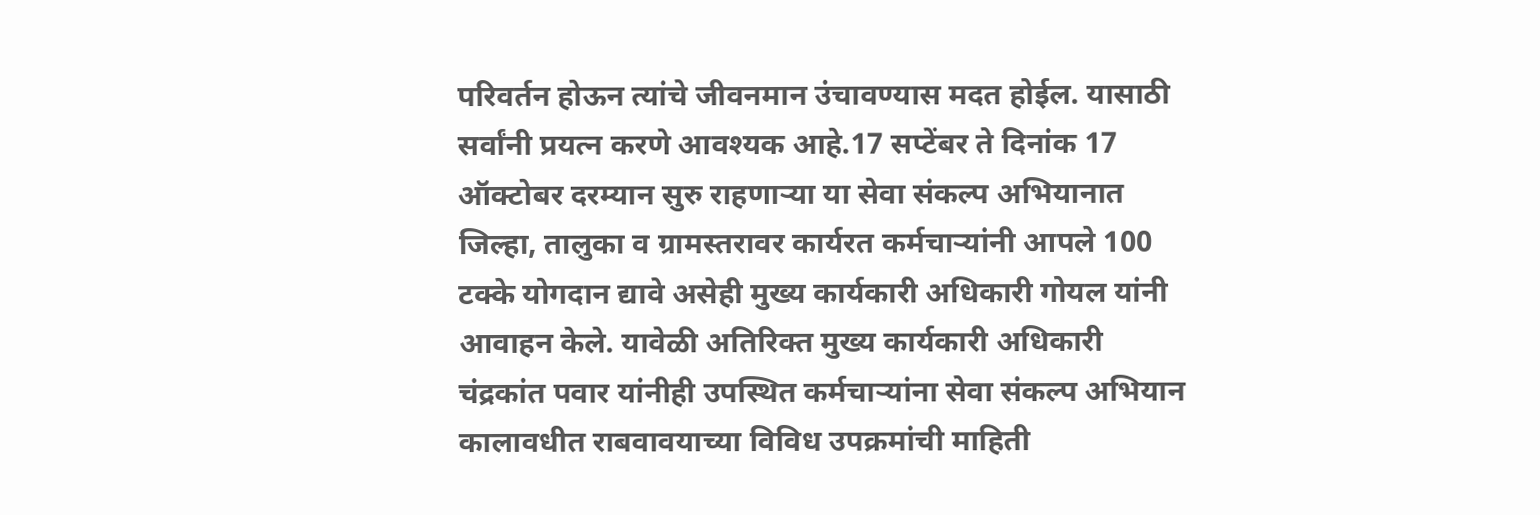परिवर्तन होऊन त्यांचे जीवनमान उंचावण्यास मदत होईल. यासाठी सर्वांनी प्रयत्न करणे आवश्यक आहे.17 सप्टेंबर ते दिनांक 17 ऑक्टोबर दरम्यान सुरु राहणाऱ्या या सेवा संकल्प अभियानात जिल्हा, तालुका व ग्रामस्तरावर कार्यरत कर्मचाऱ्यांनी आपले 100 टक्के योगदान द्यावे असेही मुख्य कार्यकारी अधिकारी गोयल यांनी आवाहन केले. यावेळी अतिरिक्त मुख्य कार्यकारी अधिकारी चंद्रकांत पवार यांनीही उपस्थित कर्मचाऱ्यांना सेवा संकल्प अभियान कालावधीत राबवावयाच्या विविध उपक्रमांची माहिती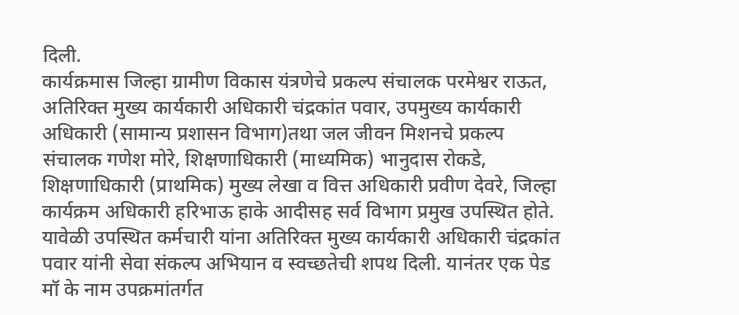दिली.
कार्यक्रमास जिल्हा ग्रामीण विकास यंत्रणेचे प्रकल्प संचालक परमेश्वर राऊत, अतिरिक्त मुख्य कार्यकारी अधिकारी चंद्रकांत पवार, उपमुख्य कार्यकारी अधिकारी (सामान्य प्रशासन विभाग)तथा जल जीवन मिशनचे प्रकल्प संचालक गणेश मोरे, शिक्षणाधिकारी (माध्यमिक) भानुदास रोकडे, शिक्षणाधिकारी (प्राथमिक) मुख्य लेखा व वित्त अधिकारी प्रवीण देवरे, जिल्हा कार्यक्रम अधिकारी हरिभाऊ हाके आदीसह सर्व विभाग प्रमुख उपस्थित होते.
यावेळी उपस्थित कर्मचारी यांना अतिरिक्त मुख्य कार्यकारी अधिकारी चंद्रकांत पवार यांनी सेवा संकल्प अभियान व स्वच्छतेची शपथ दिली. यानंतर एक पेड मॉ के नाम उपक्रमांतर्गत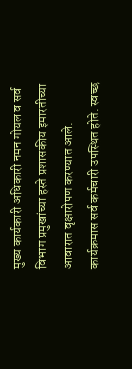मुख्य कार्यकारी अधिकारी नमन गोयल व सर्व विभाग प्रमुखांच्या हस्ते प्रशासकीय इमारतीच्या आवारात वृक्षारोपण करण्यात आले. कार्यक्रमास सर्व कर्मचारी उपस्थित होते. स्वच्छ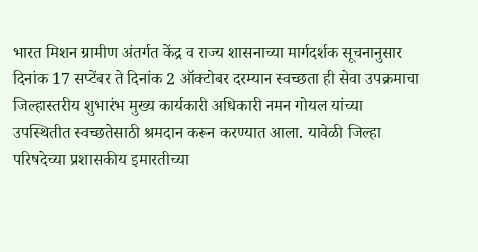भारत मिशन ग्रामीण अंतर्गत केंद्र व राज्य शासनाच्या मार्गदर्शक सूचनानुसार दिनांक 17 सप्टेंबर ते दिनांक 2 ऑक्टोबर दरम्यान स्वच्छता ही सेवा उपक्रमाचा जिल्हास्तरीय शुभारंभ मुख्य कार्यकारी अधिकारी नमन गोयल यांच्या उपस्थितीत स्वच्छतेसाठी श्रमदान करून करण्यात आला. यावेळी जिल्हा परिषदेच्या प्रशासकीय इमारतीच्या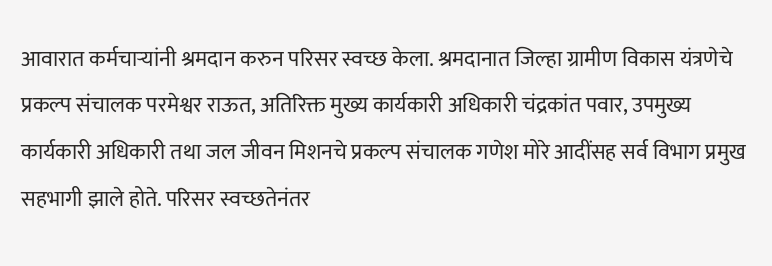आवारात कर्मचाऱ्यांनी श्रमदान करुन परिसर स्वच्छ केला. श्रमदानात जिल्हा ग्रामीण विकास यंत्रणेचे प्रकल्प संचालक परमेश्वर राऊत, अतिरिक्त मुख्य कार्यकारी अधिकारी चंद्रकांत पवार, उपमुख्य कार्यकारी अधिकारी तथा जल जीवन मिशनचे प्रकल्प संचालक गणेश मोरे आदींसह सर्व विभाग प्रमुख सहभागी झाले होते. परिसर स्वच्छतेनंतर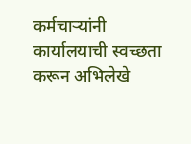कर्मचाऱ्यांनी कार्यालयाची स्वच्छता करून अभिलेखे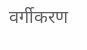वर्गीकरण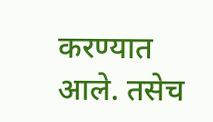करण्यात आले. तसेच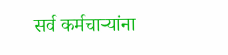सर्व कर्मचाऱ्यांना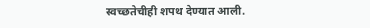स्वच्छतेचीही शपथ देण्यात आली.